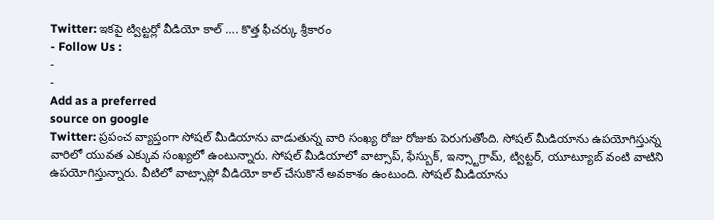Twitter: ఇకపై ట్విట్టర్లో వీడియో కాల్ …. కొత్త ఫీచర్కు శ్రీకారం
- Follow Us :
-
-
Add as a preferred
source on google
Twitter: ప్రపంచ వ్యాప్తంగా సోషల్ మీడియాను వాడుతున్న వారి సంఖ్య రోజు రోజుకు పెరుగుతోంది. సోషల్ మీడియాను ఉపయోగిస్తున్న వారిలో యువత ఎక్కువ సంఖ్యలో ఉంటున్నారు. సోషల్ మీడియాలో వాట్సాప్, ఫేస్బుక్, ఇన్స్టాగ్రామ్, ట్విట్టర్, యూట్యూబ్ వంటి వాటిని ఉపయోగిస్తున్నారు. వీటిలో వాట్సాప్లో వీడియో కాల్ చేసుకొనే అవకాశం ఉంటుంది. సోషల్ మీడియాను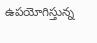ఉపయోగిస్తున్న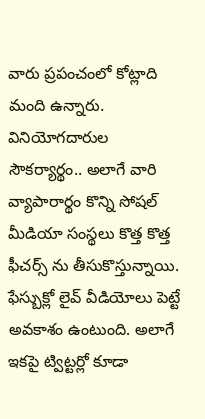వారు ప్రపంచంలో కోట్లాది మంది ఉన్నారు. వినియోగదారుల సౌకర్యార్థం.. అలాగే వారి వ్యాపారార్థం కొన్ని సోషల్ మీడియా సంస్థలు కొత్త కొత్త ఫీచర్స్ ను తీసుకొస్తున్నాయి. ఫేస్బుక్లో లైవ్ వీడియోలు పెట్టే అవకాశం ఉంటుంది. అలాగే ఇకపై ట్విట్టర్లో కూడా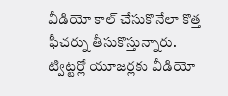వీడియో కాల్ చేసుకొనేలా కొత్త ఫీచర్ను తీసుకొస్తున్నారు. ట్విట్టర్లో యూజర్లకు వీడియో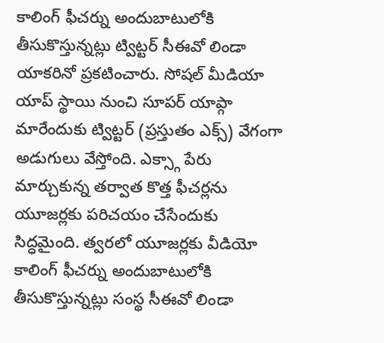కాలింగ్ ఫీచర్ను అందుబాటులోకి తీసుకొస్తున్నట్లు ట్విట్టర్ సీఈవో లిండా యాకరినో ప్రకటించారు. సోషల్ మీడియా యాప్ స్థాయి నుంచి సూపర్ యాప్గా మారేందుకు ట్విట్టర్ (ప్రస్తుతం ఎక్స్) వేగంగా అడుగులు వేస్తోంది. ఎక్స్గా పేరు మార్చుకున్న తర్వాత కొత్త ఫీచర్లను యూజర్లకు పరిచయం చేసేందుకు సిద్ధమైంది. త్వరలో యూజర్లకు వీడియో కాలింగ్ ఫీచర్ను అందుబాటులోకి తీసుకొస్తున్నట్లు సంస్థ సీఈవో లిండా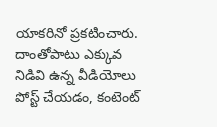యాకరినో ప్రకటించారు. దాంతోపాటు ఎక్కువ నిడివి ఉన్న వీడియోలు పోస్ట్ చేయడం, కంటెంట్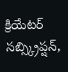క్రియేటర్ సబ్స్క్రిప్షన్,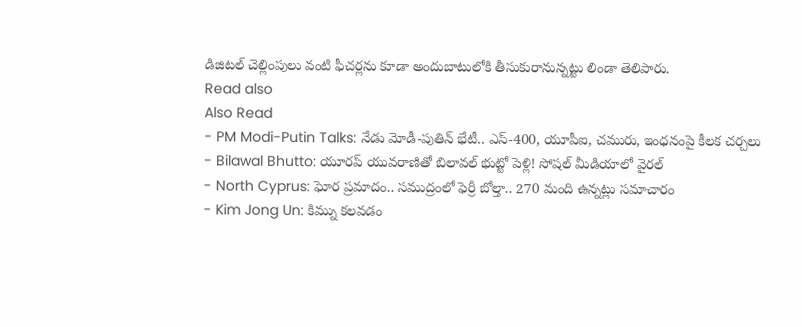డిజిటల్ చెల్లింపులు వంటి ఫీచర్లను కూడా అందుబాటులోకి తీసుకురానున్నట్టు లిండా తెలిపారు.
Read also
Also Read
- PM Modi-Putin Talks: నేడు మోడీ-పుతిన్ భేటీ.. ఎస్-400, యూపీఐ, చమురు, ఇంధనంపై కీలక చర్చలు
- Bilawal Bhutto: యూరప్ యువరాణితో బిలావల్ భుట్టో పెళ్లి! సోషల్ మీడియాలో వైరల్
- North Cyprus: ఘోర ప్రమాదం.. సముద్రంలో ఫెర్రీ బోల్తా.. 270 మంది ఉన్నట్లు సమాచారం
- Kim Jong Un: కిమ్ను కలవడం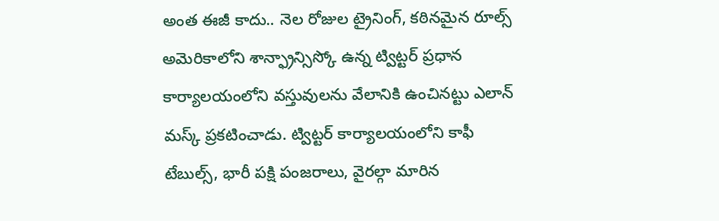అంత ఈజీ కాదు.. నెల రోజుల ట్రైనింగ్, కఠినమైన రూల్స్
అమెరికాలోని శాన్ఫ్రాన్సిస్కో ఉన్న ట్విట్టర్ ప్రధాన కార్యాలయంలోని వస్తువులను వేలానికి ఉంచినట్టు ఎలాన్ మస్క్ ప్రకటించాడు. ట్విట్టర్ కార్యాలయంలోని కాఫీ టేబుల్స్, భారీ పక్షి పంజరాలు, వైరల్గా మారిన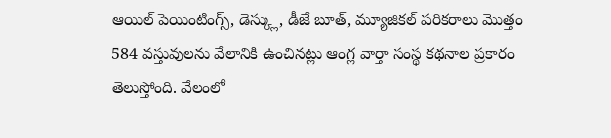ఆయిల్ పెయింటింగ్స్, డెస్క్లు, డీజే బూత్, మ్యూజికల్ పరికరాలు మొత్తం 584 వస్తువులను వేలానికి ఉంచినట్లు ఆంగ్ల వార్తా సంస్థ కథనాల ప్రకారం తెలుస్తోంది. వేలంలో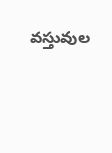వస్తువుల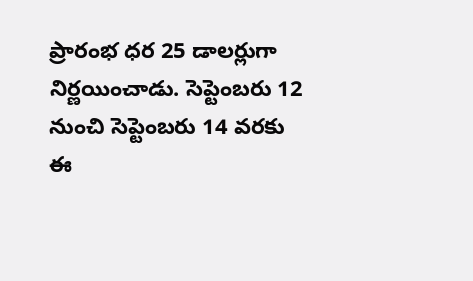ప్రారంభ ధర 25 డాలర్లుగా నిర్ణయించాడు. సెప్టెంబరు 12 నుంచి సెప్టెంబరు 14 వరకు ఈ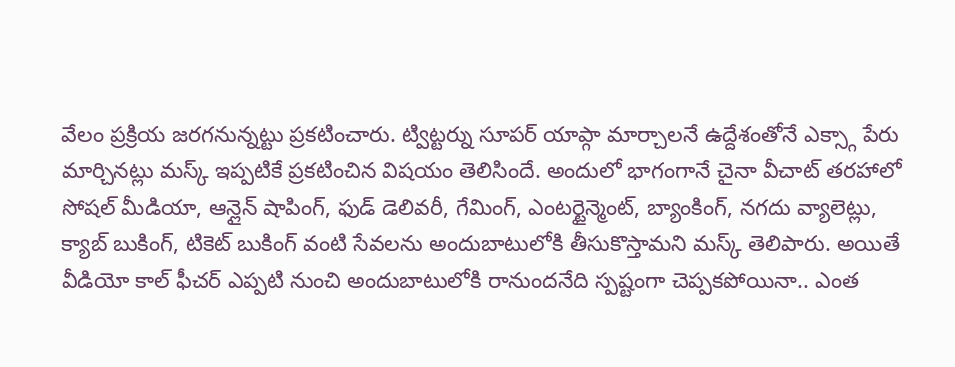వేలం ప్రక్రియ జరగనున్నట్టు ప్రకటించారు. ట్విట్టర్ను సూపర్ యాప్గా మార్చాలనే ఉద్దేశంతోనే ఎక్స్గా పేరు మార్చినట్లు మస్క్ ఇప్పటికే ప్రకటించిన విషయం తెలిసిందే. అందులో భాగంగానే చైనా వీచాట్ తరహాలో సోషల్ మీడియా, ఆన్లైన్ షాపింగ్, ఫుడ్ డెలివరీ, గేమింగ్, ఎంటర్టైన్మెంట్, బ్యాంకింగ్, నగదు వ్యాలెట్లు, క్యాబ్ బుకింగ్, టికెట్ బుకింగ్ వంటి సేవలను అందుబాటులోకి తీసుకొస్తామని మస్క్ తెలిపారు. అయితే వీడియో కాల్ ఫీచర్ ఎప్పటి నుంచి అందుబాటులోకి రానుందనేది స్పష్టంగా చెప్పకపోయినా.. ఎంత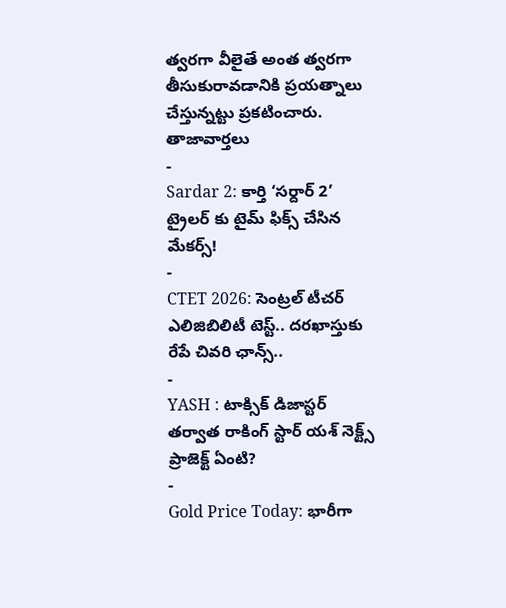త్వరగా వీలైతే అంత త్వరగా తీసుకురావడానికి ప్రయత్నాలు చేస్తున్నట్టు ప్రకటించారు.
తాజావార్తలు
-
Sardar 2: కార్తి ‘సర్దార్ 2’ ట్రైలర్ కు టైమ్ ఫిక్స్ చేసిన మేకర్స్!
-
CTET 2026: సెంట్రల్ టీచర్ ఎలిజిబిలిటీ టెస్ట్.. దరఖాస్తుకు రేపే చివరి ఛాన్స్..
-
YASH : టాక్సిక్ డిజాస్టర్ తర్వాత రాకింగ్ స్టార్ యశ్ నెక్ట్స్ ప్రాజెక్ట్ ఏంటి?
-
Gold Price Today: భారీగా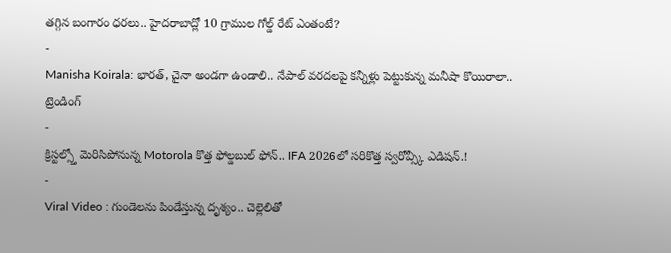తగ్గిన బంగారం ధరలు.. హైదరాబాద్లో 10 గ్రాముల గోల్డ్ రేట్ ఎంతంటే?
-
Manisha Koirala: భారత్, చైనా అండగా ఉండాలి.. నేపాల్ వరదలపై కన్నీళ్లు పెట్టుకున్న మనీషా కొయిరాలా..
ట్రెండింగ్
-
క్రిస్టల్స్తో మెరిసిపోనున్న Motorola కొత్త ఫోల్డబుల్ ఫోన్.. IFA 2026లో సరికొత్త స్వరోవ్స్కీ ఎడిషన్.!
-
Viral Video : గుండెలను పిండేస్తున్న దృశ్యం.. చెల్లెలితో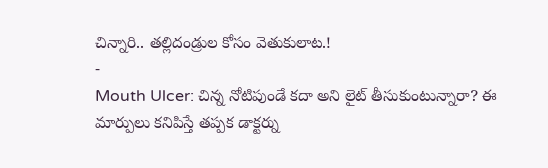చిన్నారి.. తల్లిదండ్రుల కోసం వెతుకులాట.!
-
Mouth Ulcer: చిన్న నోటిపుండే కదా అని లైట్ తీసుకుంటున్నారా? ఈ మార్పులు కనిపిస్తే తప్పక డాక్టర్ను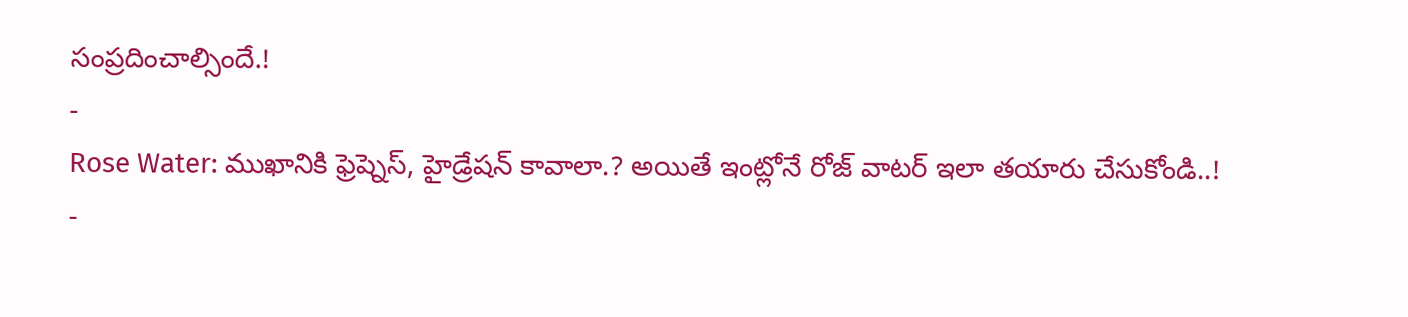సంప్రదించాల్సిందే.!
-
Rose Water: ముఖానికి ఫ్రెష్నెస్, హైడ్రేషన్ కావాలా.? అయితే ఇంట్లోనే రోజ్ వాటర్ ఇలా తయారు చేసుకోండి..!
-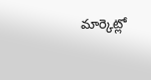మార్కెట్లో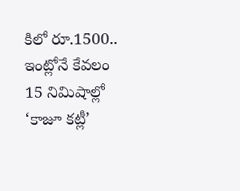కిలో రూ.1500.. ఇంట్లోనే కేవలం 15 నిమిషాల్లో ‘కాజూ కట్లీ’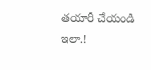తయారీ చేయండి ఇలా.!